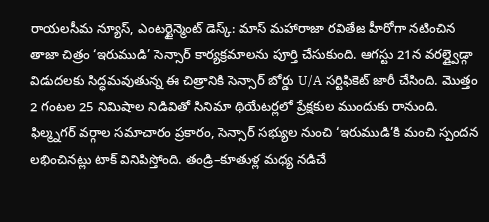రాయలసీమ న్యూస్, ఎంటర్టైన్మెంట్ డెస్క్: మాస్ మహారాజా రవితేజ హీరోగా నటించిన తాజా చిత్రం ‘ఇరుముడి’ సెన్సార్ కార్యక్రమాలను పూర్తి చేసుకుంది. ఆగస్టు 21న వరల్డ్వైడ్గా విడుదలకు సిద్ధమవుతున్న ఈ చిత్రానికి సెన్సార్ బోర్డు U/A సర్టిఫికెట్ జారీ చేసింది. మొత్తం 2 గంటల 25 నిమిషాల నిడివితో సినిమా థియేటర్లలో ప్రేక్షకుల ముందుకు రానుంది.
ఫిల్మ్నగర్ వర్గాల సమాచారం ప్రకారం, సెన్సార్ సభ్యుల నుంచి ‘ఇరుముడి’కి మంచి స్పందన లభించినట్లు టాక్ వినిపిస్తోంది. తండ్రి–కూతుళ్ల మధ్య నడిచే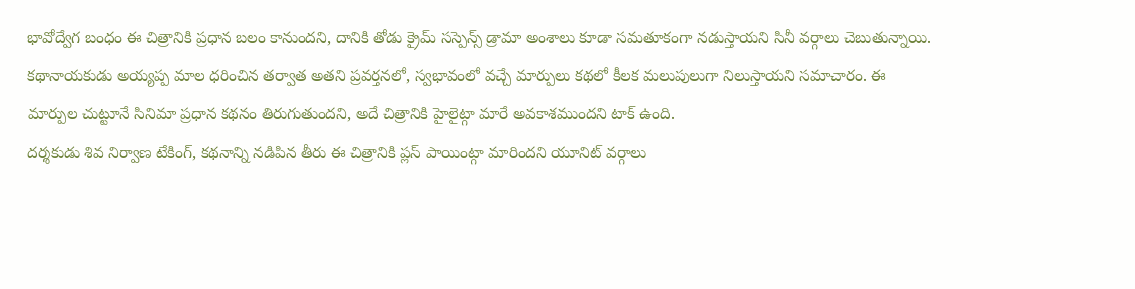భావోద్వేగ బంధం ఈ చిత్రానికి ప్రధాన బలం కానుందని, దానికి తోడు క్రైమ్ సస్పెన్స్ డ్రామా అంశాలు కూడా సమతూకంగా నడుస్తాయని సినీ వర్గాలు చెబుతున్నాయి.
కథానాయకుడు అయ్యప్ప మాల ధరించిన తర్వాత అతని ప్రవర్తనలో, స్వభావంలో వచ్చే మార్పులు కథలో కీలక మలుపులుగా నిలుస్తాయని సమాచారం. ఈ మార్పుల చుట్టూనే సినిమా ప్రధాన కథనం తిరుగుతుందని, అదే చిత్రానికి హైలైట్గా మారే అవకాశముందని టాక్ ఉంది.
దర్శకుడు శివ నిర్వాణ టేకింగ్, కథనాన్ని నడిపిన తీరు ఈ చిత్రానికి ప్లస్ పాయింట్గా మారిందని యూనిట్ వర్గాలు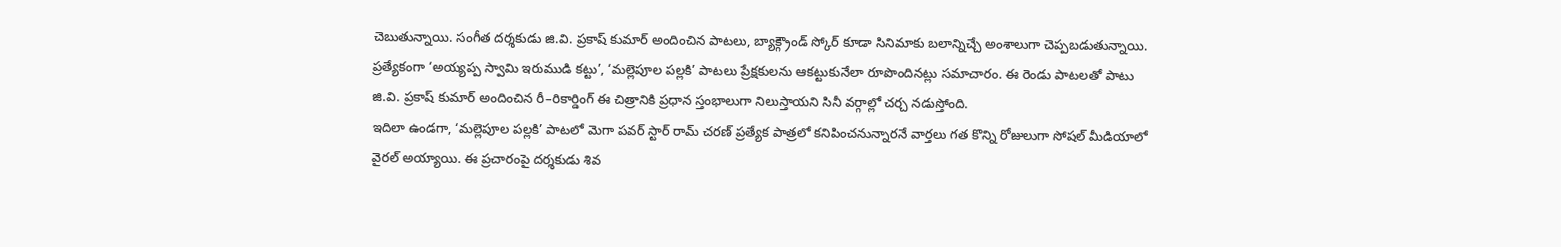చెబుతున్నాయి. సంగీత దర్శకుడు జి.వి. ప్రకాష్ కుమార్ అందించిన పాటలు, బ్యాక్గ్రౌండ్ స్కోర్ కూడా సినిమాకు బలాన్నిచ్చే అంశాలుగా చెప్పబడుతున్నాయి.
ప్రత్యేకంగా ‘అయ్యప్ప స్వామి ఇరుముడి కట్టు’, ‘మల్లెపూల పల్లకి’ పాటలు ప్రేక్షకులను ఆకట్టుకునేలా రూపొందినట్లు సమాచారం. ఈ రెండు పాటలతో పాటు జి.వి. ప్రకాష్ కుమార్ అందించిన రీ–రికార్డింగ్ ఈ చిత్రానికి ప్రధాన స్తంభాలుగా నిలుస్తాయని సినీ వర్గాల్లో చర్చ నడుస్తోంది.
ఇదిలా ఉండగా, ‘మల్లెపూల పల్లకి’ పాటలో మెగా పవర్ స్టార్ రామ్ చరణ్ ప్రత్యేక పాత్రలో కనిపించనున్నారనే వార్తలు గత కొన్ని రోజులుగా సోషల్ మీడియాలో వైరల్ అయ్యాయి. ఈ ప్రచారంపై దర్శకుడు శివ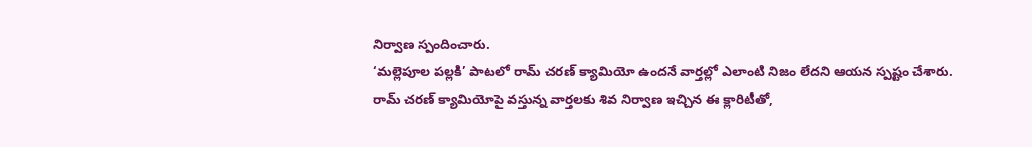నిర్వాణ స్పందించారు.
‘మల్లెపూల పల్లకి’ పాటలో రామ్ చరణ్ క్యామియో ఉందనే వార్తల్లో ఎలాంటి నిజం లేదని ఆయన స్పష్టం చేశారు.
రామ్ చరణ్ క్యామియోపై వస్తున్న వార్తలకు శివ నిర్వాణ ఇచ్చిన ఈ క్లారిటీతో,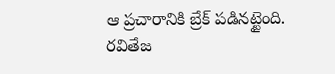ఆ ప్రచారానికి బ్రేక్ పడినట్టైంది. రవితేజ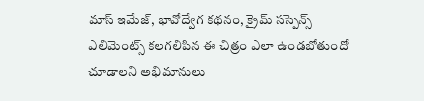మాస్ ఇమేజ్, భావోద్వేగ కథనం, క్రైమ్ సస్పెన్స్ ఎలిమెంట్స్ కలగలిపిన ఈ చిత్రం ఎలా ఉండబోతుందో చూడాలని అభిమానులు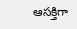ఆసక్తిగా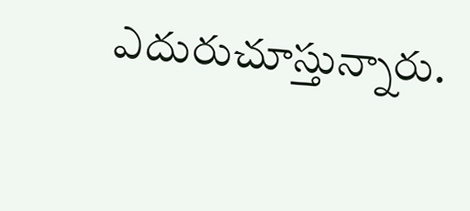ఎదురుచూస్తున్నారు.